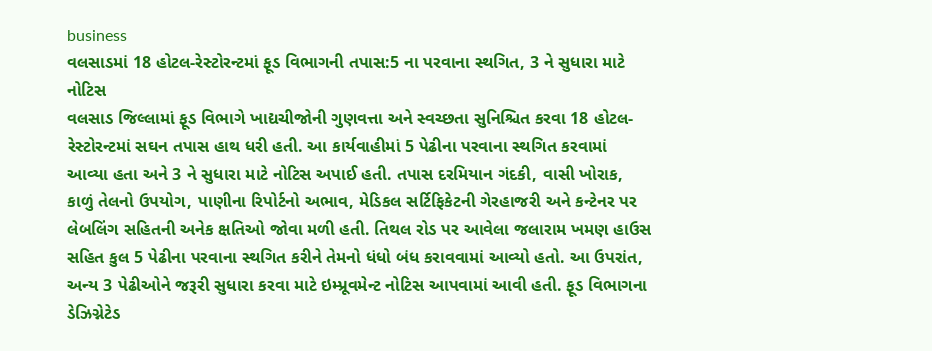business
વલસાડમાં 18 હોટલ-રેસ્ટોરન્ટમાં ફૂડ વિભાગની તપાસ:5 ના પરવાના સ્થગિત, 3 ને સુધારા માટે નોટિસ
વલસાડ જિલ્લામાં ફૂડ વિભાગે ખાદ્યચીજોની ગુણવત્તા અને સ્વચ્છતા સુનિશ્ચિત કરવા 18 હોટલ-રેસ્ટોરન્ટમાં સઘન તપાસ હાથ ધરી હતી. આ કાર્યવાહીમાં 5 પેઢીના પરવાના સ્થગિત કરવામાં આવ્યા હતા અને 3 ને સુધારા માટે નોટિસ અપાઈ હતી. તપાસ દરમિયાન ગંદકી, વાસી ખોરાક, કાળું તેલનો ઉપયોગ, પાણીના રિપોર્ટનો અભાવ, મેડિકલ સર્ટિફિકેટની ગેરહાજરી અને કન્ટેનર પર લેબલિંગ સહિતની અનેક ક્ષતિઓ જોવા મળી હતી. તિથલ રોડ પર આવેલા જલારામ ખમણ હાઉસ સહિત કુલ 5 પેઢીના પરવાના સ્થગિત કરીને તેમનો ધંધો બંધ કરાવવામાં આવ્યો હતો. આ ઉપરાંત, અન્ય 3 પેઢીઓને જરૂરી સુધારા કરવા માટે ઇમ્પ્રૂવમેન્ટ નોટિસ આપવામાં આવી હતી. ફૂડ વિભાગના ડેઝિગ્નેટેડ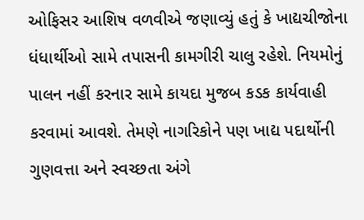ઓફિસર આશિષ વળવીએ જણાવ્યું હતું કે ખાદ્યચીજોના ધંધાર્થીઓ સામે તપાસની કામગીરી ચાલુ રહેશે. નિયમોનું પાલન નહીં કરનાર સામે કાયદા મુજબ કડક કાર્યવાહી કરવામાં આવશે. તેમણે નાગરિકોને પણ ખાદ્ય પદાર્થોની ગુણવત્તા અને સ્વચ્છતા અંગે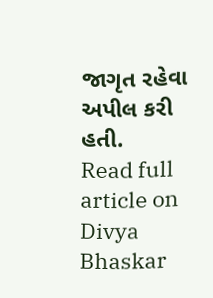જાગૃત રહેવા અપીલ કરી હતી.
Read full article on Divya Bhaskar